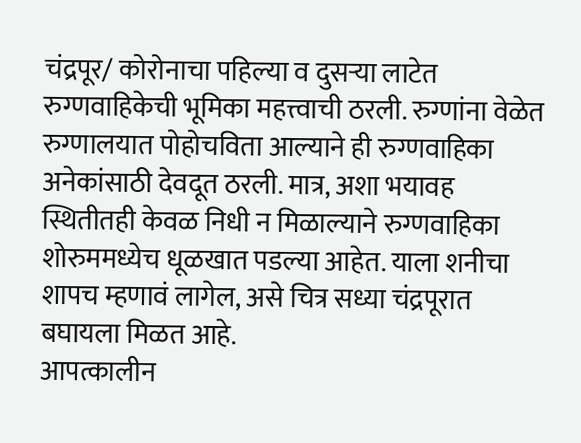चंद्रपूर/ कोरोनाचा पहिल्या व दुसऱ्या लाटेत रुग्णवाहिकेची भूमिका महत्त्वाची ठरली. रुग्णांना वेळेत रुग्णालयात पोहोचविता आल्याने ही रुग्णवाहिका अनेकांसाठी देवदूत ठरली. मात्र, अशा भयावह स्थितीतही केवळ निधी न मिळाल्याने रुग्णवाहिका शोरुममध्येच धूळखात पडल्या आहेत. याला शनीचा शापच म्हणावं लागेल, असे चित्र सध्या चंद्रपूरात बघायला मिळत आहे.
आपत्कालीन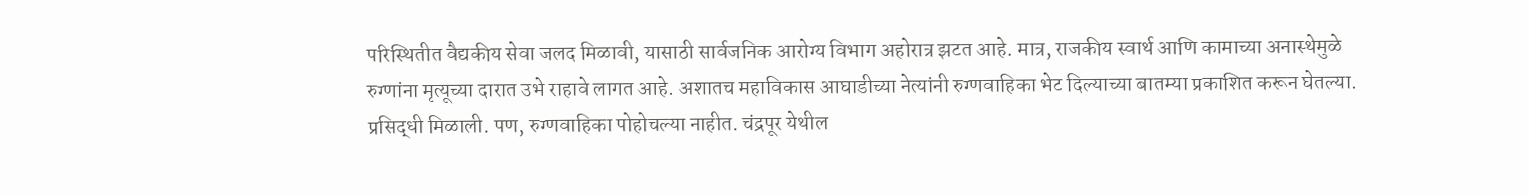परिस्थितीत वैद्यकीय सेवा जलद मिळावी, यासाठी सार्वजनिक आरोग्य विभाग अहोरात्र झटत आहे. मात्र, राजकीय स्वार्थ आणि कामाच्या अनास्थेमुळे रुग्णांना मृत्यूच्या दारात उभे राहावे लागत आहे. अशातच महाविकास आघाडीच्या नेत्यांनी रुग्णवाहिका भेट दिल्याच्या बातम्या प्रकाशित करून घेतल्या. प्रसिद्धी मिळाली. पण, रुग्णवाहिका पोहोचल्या नाहीत. चंद्रपूर येथील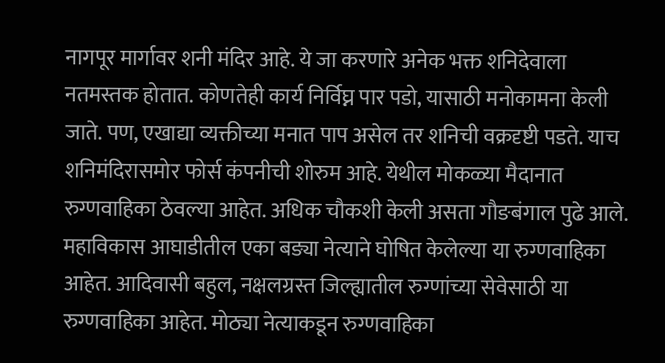नागपूर मार्गावर शनी मंदिर आहे. ये जा करणारे अनेक भक्त शनिदेवाला नतमस्तक होतात. कोणतेही कार्य निर्विघ्न पार पडो, यासाठी मनोकामना केली जाते. पण, एखाद्या व्यक्तीच्या मनात पाप असेल तर शनिची वक्रदृष्टी पडते. याच शनिमंदिरासमोर फोर्स कंपनीची शोरुम आहे. येथील मोकळ्या मैदानात रुग्णवाहिका ठेवल्या आहेत. अधिक चौकशी केली असता गौङबंगाल पुढे आले. महाविकास आघाडीतील एका बङ्या नेत्याने घोषित केलेल्या या रुग्णवाहिका आहेत. आदिवासी बहुल, नक्षलग्रस्त जिल्ह्यातील रुग्णांच्या सेवेसाठी या रुग्णवाहिका आहेत. मोठ्या नेत्याकडून रुग्णवाहिका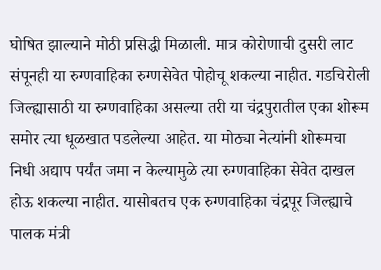घोषित झाल्याने मोठी प्रसिद्धी मिळाली. मात्र कोरोणाची दुसरी लाट संपूनही या रुग्णवाहिका रुग्णसेवेत पोहोचू शकल्या नाहीत. गडचिरोली जिल्ह्यासाठी या रुग्णवाहिका असल्या तरी या चंद्रपुरातील एका शोरूम समोर त्या धूळखात पडलेल्या आहेत. या मोठ्या नेत्यांनी शोरूमचा निधी अद्याप पर्यंत जमा न केल्यामुळे त्या रुग्णवाहिका सेवेत दाखल होऊ शकल्या नाहीत. यासोबतच एक रुग्णवाहिका चंद्रपूर जिल्ह्याचे पालक मंत्री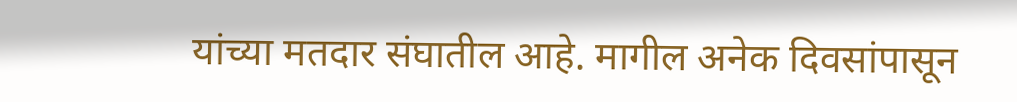यांच्या मतदार संघातील आहे. मागील अनेक दिवसांपासून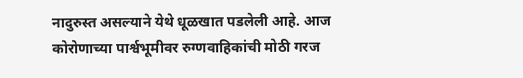नादुरुस्त असल्याने येथे धूळखात पडलेली आहे. आज कोरोणाच्या पार्श्वभूमीवर रुग्णवाहिकांची मोठी गरज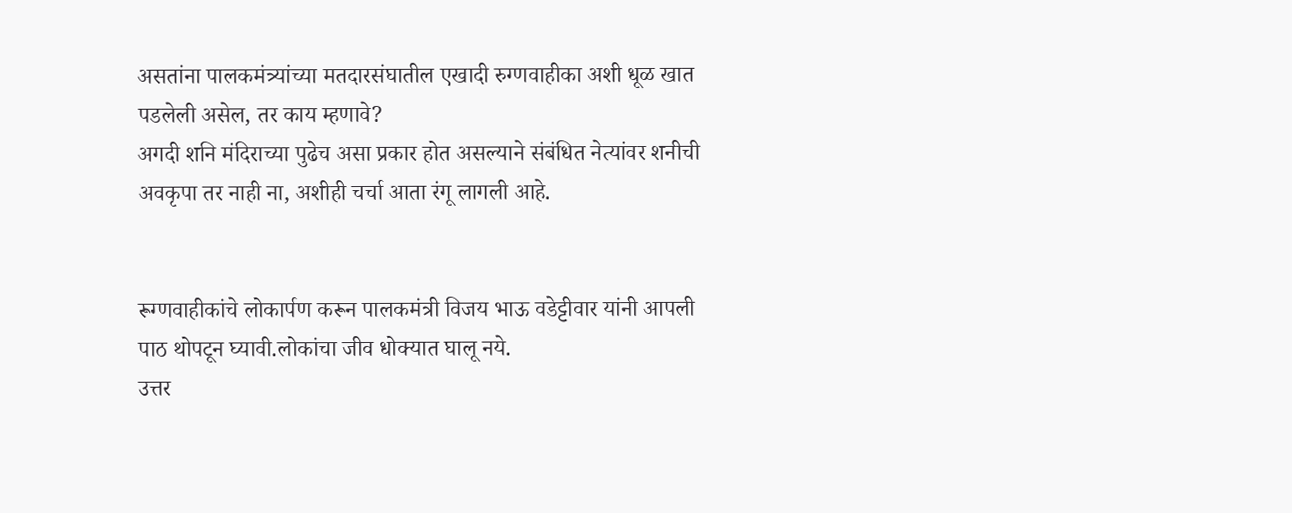असतांना पालकमंत्र्यांच्या मतदारसंघातील एखादी रुग्णवाहीका अशी धूळ खात पडलेली असेल, तर काय म्हणावे?
अगदी शनि मंदिराच्या पुढेच असा प्रकार होत असल्याने संबंधित नेत्यांवर शनीची अवकृपा तर नाही ना, अशीही चर्चा आता रंगू लागली आहे.


रूग्णवाहीकांचे लोकार्पण करून पालकमंत्री विजय भाऊ वडेट्टीवार यांनी आपली पाठ थोपटून घ्यावी.लोकांचा जीव धोक्यात घालू नये.
उत्तर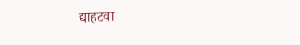द्याहटवा